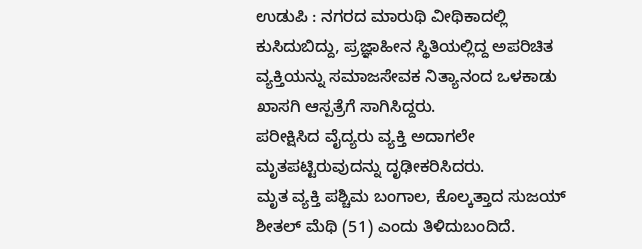ಉಡುಪಿ : ನಗರದ ಮಾರುಥಿ ವೀಥಿಕಾದಲ್ಲಿ ಕುಸಿದುಬಿದ್ದು, ಪ್ರಜ್ಞಾಹೀನ ಸ್ಥಿತಿಯಲ್ಲಿದ್ದ ಅಪರಿಚಿತ ವ್ಯಕ್ತಿಯನ್ನು ಸಮಾಜಸೇವಕ ನಿತ್ಯಾನಂದ ಒಳಕಾಡು ಖಾಸಗಿ ಆಸ್ಪತ್ರೆಗೆ ಸಾಗಿಸಿದ್ದರು.
ಪರೀಕ್ಷಿಸಿದ ವೈದ್ಯರು ವ್ಯಕ್ತಿ ಅದಾಗಲೇ ಮೃತಪಟ್ಟಿರುವುದನ್ನು ದೃಢೀಕರಿಸಿದರು.
ಮೃತ ವ್ಯಕ್ತಿ ಪಶ್ಚಿಮ ಬಂಗಾಲ, ಕೊಲ್ಕತ್ತಾದ ಸುಜಯ್ ಶೀತಲ್ ಮೆಥಿ (51) ಎಂದು ತಿಳಿದುಬಂದಿದೆ.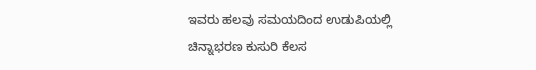ಇವರು ಹಲವು ಸಮಯದಿಂದ ಉಡುಪಿಯಲ್ಲಿ ಚಿನ್ನಾಭರಣ ಕುಸುರಿ ಕೆಲಸ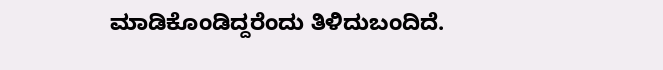ಮಾಡಿಕೊಂಡಿದ್ದರೆಂದು ತಿಳಿದುಬಂದಿದೆ.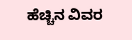ಹೆಚ್ಚಿನ ವಿವರ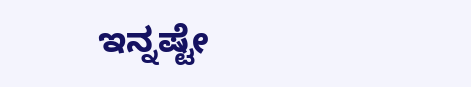ಇನ್ನಷ್ಟೇ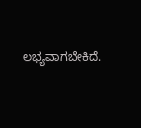ಲಭ್ಯವಾಗಬೇಕಿದೆ.